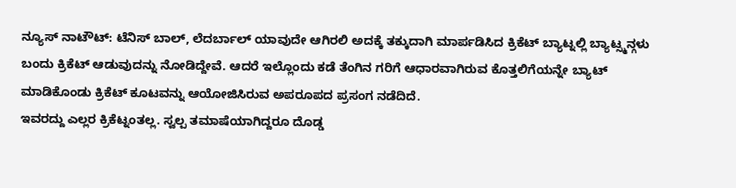ನ್ಯೂಸ್ ನಾಟೌಟ್: ಟೆನಿಸ್ ಬಾಲ್, ಲೆದರ್ಬಾಲ್ ಯಾವುದೇ ಆಗಿರಲಿ ಅದಕ್ಕೆ ತಕ್ಕುದಾಗಿ ಮಾರ್ಪಡಿಸಿದ ಕ್ರಿಕೆಟ್ ಬ್ಯಾಟ್ನಲ್ಲಿ ಬ್ಯಾಟ್ಸ್ಮನ್ಗಳು ಬಂದು ಕ್ರಿಕೆಟ್ ಆಡುವುದನ್ನು ನೋಡಿದ್ದೇವೆ. ಆದರೆ ಇಲ್ಲೊಂದು ಕಡೆ ತೆಂಗಿನ ಗರಿಗೆ ಆಧಾರವಾಗಿರುವ ಕೊತ್ತಲಿಗೆಯನ್ನೇ ಬ್ಯಾಟ್ ಮಾಡಿಕೊಂಡು ಕ್ರಿಕೆಟ್ ಕೂಟವನ್ನು ಆಯೋಜಿಸಿರುವ ಅಪರೂಪದ ಪ್ರಸಂಗ ನಡೆದಿದೆ.
ಇವರದ್ದು ಎಲ್ಲರ ಕ್ರಿಕೆಟ್ನಂತಲ್ಲ. ಸ್ವಲ್ಪ ತಮಾಷೆಯಾಗಿದ್ದರೂ ದೊಡ್ಡ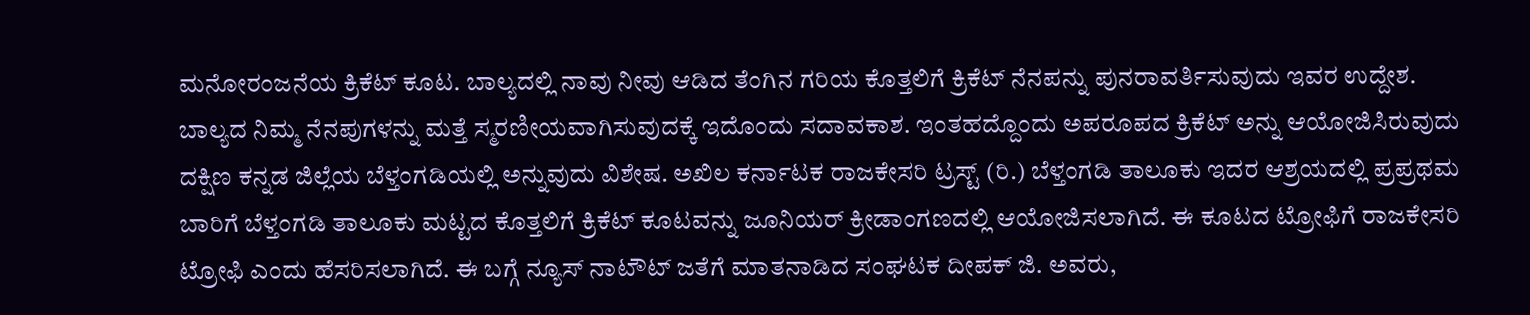ಮನೋರಂಜನೆಯ ಕ್ರಿಕೆಟ್ ಕೂಟ. ಬಾಲ್ಯದಲ್ಲಿ ನಾವು ನೀವು ಆಡಿದ ತೆಂಗಿನ ಗರಿಯ ಕೊತ್ತಲಿಗೆ ಕ್ರಿಕೆಟ್ ನೆನಪನ್ನು ಪುನರಾವರ್ತಿಸುವುದು ಇವರ ಉದ್ದೇಶ. ಬಾಲ್ಯದ ನಿಮ್ಮ ನೆನಪುಗಳನ್ನು ಮತ್ತೆ ಸ್ಮರಣೀಯವಾಗಿಸುವುದಕ್ಕೆ ಇದೊಂದು ಸದಾವಕಾಶ. ಇಂತಹದ್ದೊಂದು ಅಪರೂಪದ ಕ್ರಿಕೆಟ್ ಅನ್ನು ಆಯೋಜಿಸಿರುವುದು ದಕ್ಷಿಣ ಕನ್ನಡ ಜಿಲ್ಲೆಯ ಬೆಳ್ತಂಗಡಿಯಲ್ಲಿ ಅನ್ನುವುದು ವಿಶೇಷ. ಅಖಿಲ ಕರ್ನಾಟಕ ರಾಜಕೇಸರಿ ಟ್ರಸ್ಟ್ (ರಿ.) ಬೆಳ್ತಂಗಡಿ ತಾಲೂಕು ಇದರ ಆಶ್ರಯದಲ್ಲಿ ಪ್ರಪ್ರಥಮ ಬಾರಿಗೆ ಬೆಳ್ತಂಗಡಿ ತಾಲೂಕು ಮಟ್ಟದ ಕೊತ್ತಲಿಗೆ ಕ್ರಿಕೆಟ್ ಕೂಟವನ್ನು ಜೂನಿಯರ್ ಕ್ರೀಡಾಂಗಣದಲ್ಲಿ ಆಯೋಜಿಸಲಾಗಿದೆ. ಈ ಕೂಟದ ಟ್ರೋಫಿಗೆ ರಾಜಕೇಸರಿ ಟ್ರೋಫಿ ಎಂದು ಹೆಸರಿಸಲಾಗಿದೆ. ಈ ಬಗ್ಗೆ ನ್ಯೂಸ್ ನಾಟೌಟ್ ಜತೆಗೆ ಮಾತನಾಡಿದ ಸಂಘಟಕ ದೀಪಕ್ ಜಿ. ಅವರು,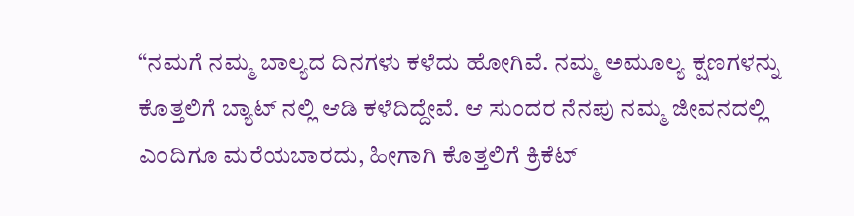“ನಮಗೆ ನಮ್ಮ ಬಾಲ್ಯದ ದಿನಗಳು ಕಳೆದು ಹೋಗಿವೆ. ನಮ್ಮ ಅಮೂಲ್ಯ ಕ್ಷಣಗಳನ್ನು ಕೊತ್ತಲಿಗೆ ಬ್ಯಾಟ್ ನಲ್ಲಿ ಆಡಿ ಕಳೆದಿದ್ದೇವೆ. ಆ ಸುಂದರ ನೆನಪು ನಮ್ಮ ಜೀವನದಲ್ಲಿ ಎಂದಿಗೂ ಮರೆಯಬಾರದು, ಹೀಗಾಗಿ ಕೊತ್ತಲಿಗೆ ಕ್ರಿಕೆಟ್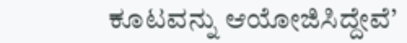ಕೂಟವನ್ನು ಆಯೋಜಿಸಿದ್ದೇವೆ’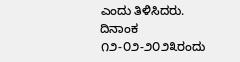ಎಂದು ತಿಳಿಸಿದರು.
ದಿನಾಂಕ ೧೨-೦೨-೨೦೨೩ರಂದು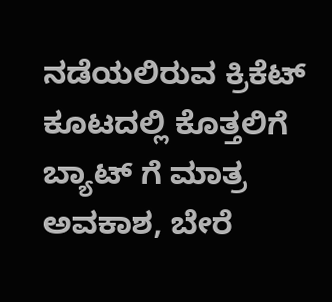ನಡೆಯಲಿರುವ ಕ್ರಿಕೆಟ್ ಕೂಟದಲ್ಲಿ ಕೊತ್ತಲಿಗೆ ಬ್ಯಾಟ್ ಗೆ ಮಾತ್ರ ಅವಕಾಶ, ಬೇರೆ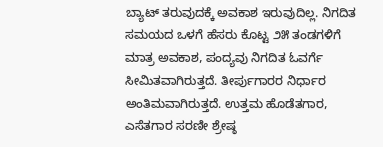ಬ್ಯಾಟ್ ತರುವುದಕ್ಕೆ ಅವಕಾಶ ಇರುವುದಿಲ್ಲ. ನಿಗದಿತ ಸಮಯದ ಒಳಗೆ ಹೆಸರು ಕೊಟ್ಟ ೨೫ ತಂಡಗಳಿಗೆ ಮಾತ್ರ ಅವಕಾಶ, ಪಂದ್ಯವು ನಿಗದಿತ ಓವರ್ಗೆ ಸೀಮಿತವಾಗಿರುತ್ತದೆ. ತೀರ್ಪುಗಾರರ ನಿರ್ಧಾರ ಅಂತಿಮವಾಗಿರುತ್ತದೆ. ಉತ್ತಮ ಹೊಡೆತಗಾರ, ಎಸೆತಗಾರ ಸರಣೀ ಶ್ರೇಷ್ಠ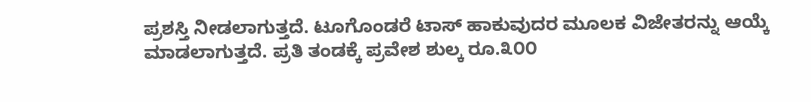ಪ್ರಶಸ್ತಿ ನೀಡಲಾಗುತ್ತದೆ. ಟೂಗೊಂಡರೆ ಟಾಸ್ ಹಾಕುವುದರ ಮೂಲಕ ವಿಜೇತರನ್ನು ಆಯ್ಕೆ ಮಾಡಲಾಗುತ್ತದೆ. ಪ್ರತಿ ತಂಡಕ್ಕೆ ಪ್ರವೇಶ ಶುಲ್ಕ ರೂ.೩೦೦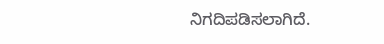ನಿಗದಿಪಡಿಸಲಾಗಿದೆ.